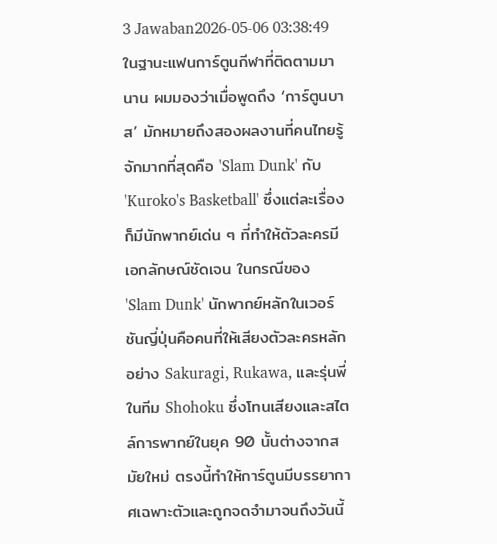3 Jawaban2026-05-06 03:38:49
ในฐานะแฟนการ์ตูนกีฬาที่ติดตามมานาน ผมมองว่าเมื่อพูดถึง ‘การ์ตูนบาส’ มักหมายถึงสองผลงานที่คนไทยรู้จักมากที่สุดคือ 'Slam Dunk' กับ 'Kuroko's Basketball' ซึ่งแต่ละเรื่องก็มีนักพากย์เด่น ๆ ที่ทำให้ตัวละครมีเอกลักษณ์ชัดเจน ในกรณีของ 'Slam Dunk' นักพากย์หลักในเวอร์ชันญี่ปุ่นคือคนที่ให้เสียงตัวละครหลักอย่าง Sakuragi, Rukawa, และรุ่นพี่ในทีม Shohoku ซึ่งโทนเสียงและสไตล์การพากย์ในยุค 90 นั้นต่างจากสมัยใหม่ ตรงนี้ทำให้การ์ตูนมีบรรยากาศเฉพาะตัวและถูกจดจำมาจนถึงวันนี้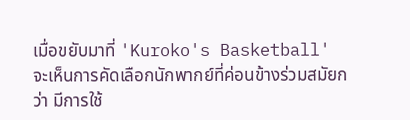เมื่อขยับมาที่ 'Kuroko's Basketball' จะเห็นการคัดเลือกนักพากย์ที่ค่อนข้างร่วมสมัยกว่า มีการใช้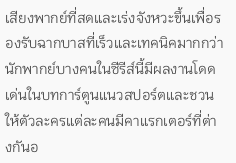เสียงพากย์ที่สดและเร่งจังหวะขึ้นเพื่อรองรับฉากบาสที่เร็วและเทคนิคมากกว่า นักพากย์บางคนในซีรีส์นี้มีผลงานโดดเด่นในบทการ์ตูนแนวสปอร์ตและชวนให้ตัวละครแต่ละคนมีคาแรกเตอร์ที่ต่างกันอ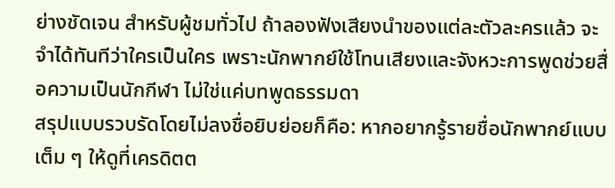ย่างชัดเจน สำหรับผู้ชมทั่วไป ถ้าลองฟังเสียงนำของแต่ละตัวละครแล้ว จะจำได้ทันทีว่าใครเป็นใคร เพราะนักพากย์ใช้โทนเสียงและจังหวะการพูดช่วยสื่อความเป็นนักกีฬา ไม่ใช่แค่บทพูดธรรมดา
สรุปแบบรวบรัดโดยไม่ลงชื่อยิบย่อยก็คือ: หากอยากรู้รายชื่อนักพากย์แบบเต็ม ๆ ให้ดูที่เครดิตต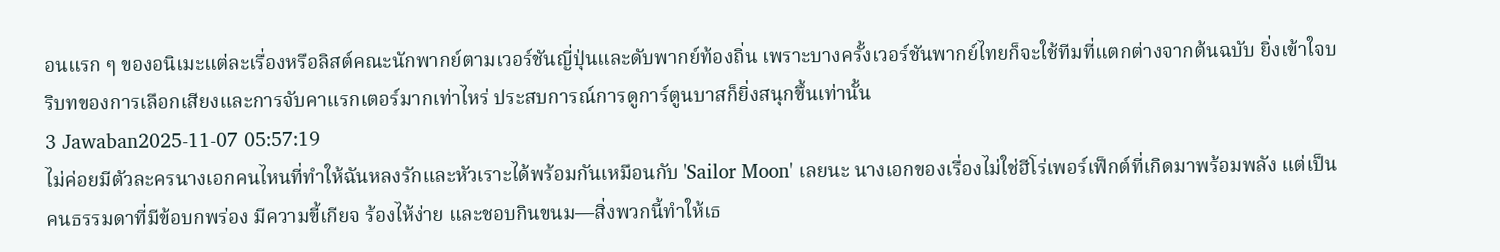อนแรก ๆ ของอนิเมะแต่ละเรื่องหรือลิสต์คณะนักพากย์ตามเวอร์ชันญี่ปุ่นและดับพากย์ท้องถิ่น เพราะบางครั้งเวอร์ชันพากย์ไทยก็จะใช้ทีมที่แตกต่างจากต้นฉบับ ยิ่งเข้าใจบริบทของการเลือกเสียงและการจับคาแรกเตอร์มากเท่าไหร่ ประสบการณ์การดูการ์ตูนบาสก็ยิ่งสนุกขึ้นเท่านั้น
3 Jawaban2025-11-07 05:57:19
ไม่ค่อยมีตัวละครนางเอกคนไหนที่ทำให้ฉันหลงรักและหัวเราะได้พร้อมกันเหมือนกับ 'Sailor Moon' เลยนะ นางเอกของเรื่องไม่ใช่ฮีโร่เพอร์เฟ็กต์ที่เกิดมาพร้อมพลัง แต่เป็นคนธรรมดาที่มีข้อบกพร่อง มีความขี้เกียจ ร้องไห้ง่าย และชอบกินขนม—สิ่งพวกนี้ทำให้เธ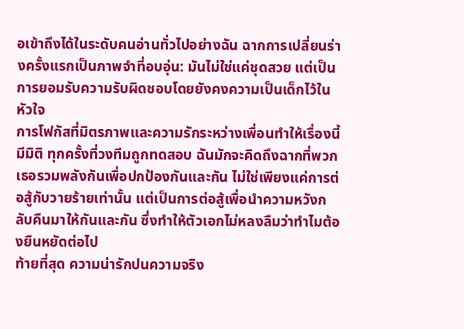อเข้าถึงได้ในระดับคนอ่านทั่วไปอย่างฉัน ฉากการเปลี่ยนร่างครั้งแรกเป็นภาพจำที่อบอุ่น: มันไม่ใช่แค่ชุดสวย แต่เป็นการยอมรับความรับผิดชอบโดยยังคงความเป็นเด็กไว้ในหัวใจ
การโฟกัสที่มิตรภาพและความรักระหว่างเพื่อนทำให้เรื่องนี้มีมิติ ทุกครั้งที่วงทีมถูกทดสอบ ฉันมักจะคิดถึงฉากที่พวกเธอรวมพลังกันเพื่อปกป้องกันและกัน ไม่ใช่เพียงแค่การต่อสู้กับวายร้ายเท่านั้น แต่เป็นการต่อสู้เพื่อนำความหวังกลับคืนมาให้กันและกัน ซึ่งทำให้ตัวเอกไม่หลงลืมว่าทำไมต้องยืนหยัดต่อไป
ท้ายที่สุด ความน่ารักปนความจริง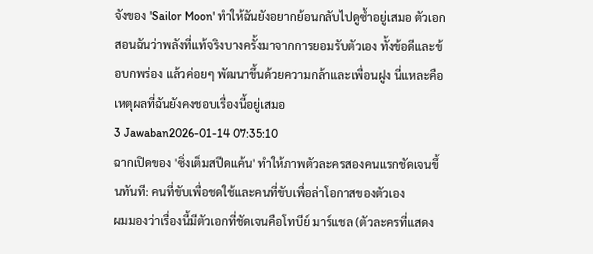จังของ 'Sailor Moon' ทำให้ฉันยังอยากย้อนกลับไปดูซ้ำอยู่เสมอ ตัวเอกสอนฉันว่าพลังที่แท้จริงบางครั้งมาจากการยอมรับตัวเอง ทั้งข้อดีและข้อบกพร่อง แล้วค่อยๆ พัฒนาขึ้นด้วยความกล้าและเพื่อนฝูง นี่แหละคือเหตุผลที่ฉันยังคงชอบเรื่องนี้อยู่เสมอ
3 Jawaban2026-01-14 07:35:10
ฉากเปิดของ 'ซิ่งเต็มสปีดแค้น' ทำให้ภาพตัวละครสองคนแรกชัดเจนขึ้นทันที: คนที่ขับเพื่อชดใช้และคนที่ขับเพื่อล่าโอกาสของตัวเอง
ผมมองว่าเรื่องนี้มีตัวเอกที่ชัดเจนคือโทบีย์ มาร์แชล (ตัวละครที่แสดง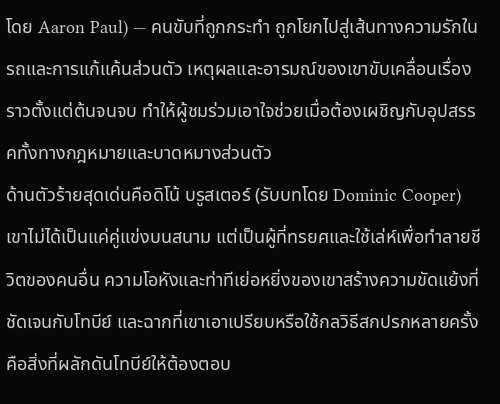โดย Aaron Paul) — คนขับที่ถูกกระทำ ถูกโยกไปสู่เส้นทางความรักในรถและการแก้แค้นส่วนตัว เหตุผลและอารมณ์ของเขาขับเคลื่อนเรื่องราวตั้งแต่ต้นจนจบ ทำให้ผู้ชมร่วมเอาใจช่วยเมื่อต้องเผชิญกับอุปสรรคทั้งทางกฎหมายและบาดหมางส่วนตัว
ด้านตัวร้ายสุดเด่นคือดิโน้ บรูสเตอร์ (รับบทโดย Dominic Cooper) เขาไม่ได้เป็นแค่คู่แข่งบนสนาม แต่เป็นผู้ที่ทรยศและใช้เล่ห์เพื่อทำลายชีวิตของคนอื่น ความโอหังและท่าทีเย่อหยิ่งของเขาสร้างความขัดแย้งที่ชัดเจนกับโทบีย์ และฉากที่เขาเอาเปรียบหรือใช้กลวิธีสกปรกหลายครั้งคือสิ่งที่ผลักดันโทบีย์ให้ต้องตอบ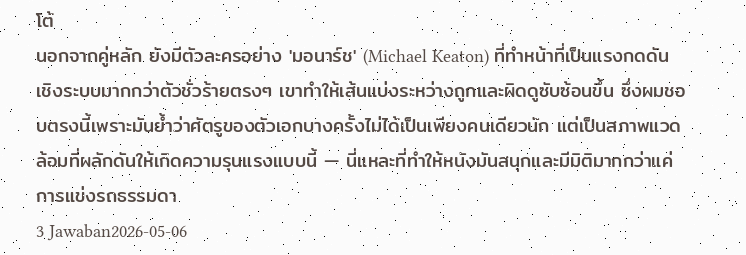โต้
นอกจากคู่หลัก ยังมีตัวละครอย่าง 'มอนาร์ช' (Michael Keaton) ที่ทำหน้าที่เป็นแรงกดดันเชิงระบบมากกว่าตัวชั่วร้ายตรงๆ เขาทำให้เส้นแบ่งระหว่างถูกและผิดดูซับซ้อนขึ้น ซึ่งผมชอบตรงนี้เพราะมันย้ำว่าศัตรูของตัวเอกบางครั้งไม่ได้เป็นเพียงคนเดียวนัก แต่เป็นสภาพแวดล้อมที่ผลักดันให้เกิดความรุนแรงแบบนี้ — นี่แหละที่ทำให้หนังมันสนุกและมีมิติมากกว่าแค่การแข่งรถธรรมดา
3 Jawaban2026-05-06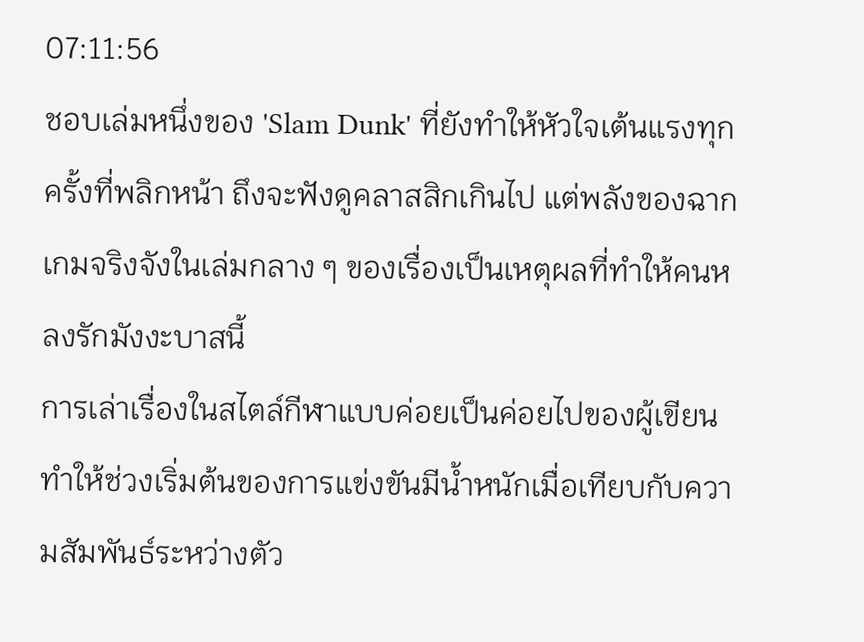07:11:56
ชอบเล่มหนึ่งของ 'Slam Dunk' ที่ยังทำให้หัวใจเต้นแรงทุกครั้งที่พลิกหน้า ถึงจะฟังดูคลาสสิกเกินไป แต่พลังของฉากเกมจริงจังในเล่มกลาง ๆ ของเรื่องเป็นเหตุผลที่ทำให้คนหลงรักมังงะบาสนี้
การเล่าเรื่องในสไตล์กีฬาแบบค่อยเป็นค่อยไปของผู้เขียนทำให้ช่วงเริ่มต้นของการแข่งขันมีน้ำหนักเมื่อเทียบกับความสัมพันธ์ระหว่างตัว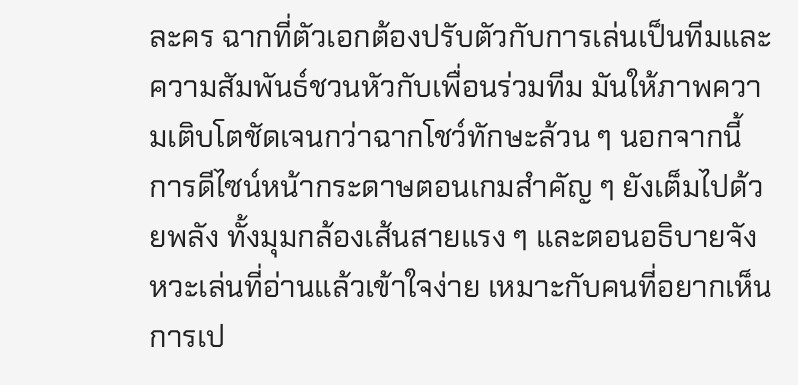ละคร ฉากที่ตัวเอกต้องปรับตัวกับการเล่นเป็นทีมและความสัมพันธ์ชวนหัวกับเพื่อนร่วมทีม มันให้ภาพความเติบโตชัดเจนกว่าฉากโชว์ทักษะล้วน ๆ นอกจากนี้ การดีไซน์หน้ากระดาษตอนเกมสำคัญ ๆ ยังเต็มไปด้วยพลัง ทั้งมุมกล้องเส้นสายแรง ๆ และตอนอธิบายจังหวะเล่นที่อ่านแล้วเข้าใจง่าย เหมาะกับคนที่อยากเห็นการเป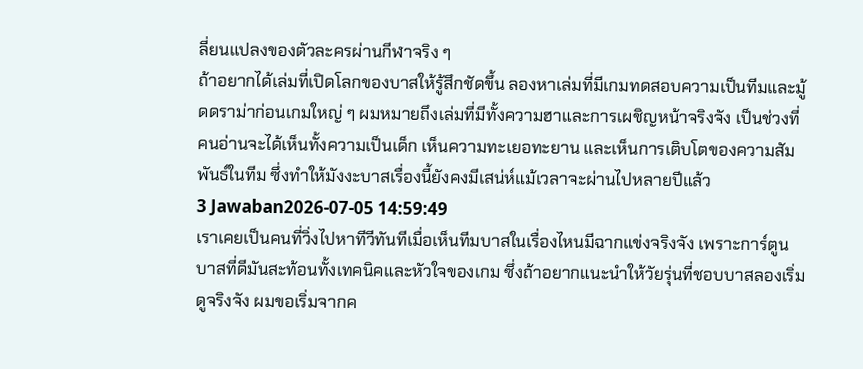ลี่ยนแปลงของตัวละครผ่านกีฬาจริง ๆ
ถ้าอยากได้เล่มที่เปิดโลกของบาสให้รู้สึกชัดขึ้น ลองหาเล่มที่มีเกมทดสอบความเป็นทีมและมู้ดดราม่าก่อนเกมใหญ่ ๆ ผมหมายถึงเล่มที่มีทั้งความฮาและการเผชิญหน้าจริงจัง เป็นช่วงที่คนอ่านจะได้เห็นทั้งความเป็นเด็ก เห็นความทะเยอทะยาน และเห็นการเติบโตของความสัมพันธ์ในทีม ซึ่งทำให้มังงะบาสเรื่องนี้ยังคงมีเสน่ห์แม้เวลาจะผ่านไปหลายปีแล้ว
3 Jawaban2026-07-05 14:59:49
เราเคยเป็นคนที่วิ่งไปหาทีวีทันทีเมื่อเห็นทีมบาสในเรื่องไหนมีฉากแข่งจริงจัง เพราะการ์ตูนบาสที่ดีมันสะท้อนทั้งเทคนิคและหัวใจของเกม ซึ่งถ้าอยากแนะนำให้วัยรุ่นที่ชอบบาสลองเริ่มดูจริงจัง ผมขอเริ่มจากค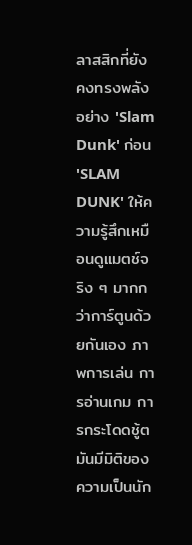ลาสสิกที่ยังคงทรงพลังอย่าง 'Slam Dunk' ก่อน
'SLAM DUNK' ให้ความรู้สึกเหมือนดูแมตช์จริง ๆ มากกว่าการ์ตูนด้วยกันเอง ภาพการเล่น การอ่านเกม การกระโดดชู้ต มันมีมิติของความเป็นนัก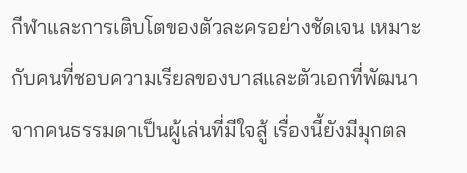กีฬาและการเติบโตของตัวละครอย่างชัดเจน เหมาะกับคนที่ชอบความเรียลของบาสและตัวเอกที่พัฒนาจากคนธรรมดาเป็นผู้เล่นที่มีใจสู้ เรื่องนี้ยังมีมุกตล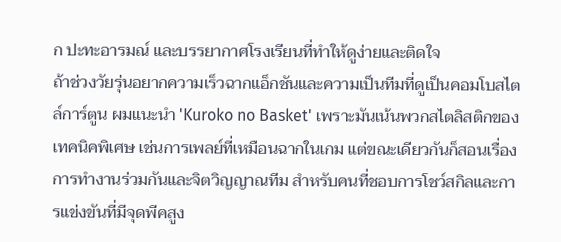ก ปะทะอารมณ์ และบรรยากาศโรงเรียนที่ทำให้ดูง่ายและติดใจ
ถ้าช่วงวัยรุ่นอยากความเร็วฉากแอ็กชันและความเป็นทีมที่ดูเป็นคอมโบสไตล์การ์ตูน ผมแนะนำ 'Kuroko no Basket' เพราะมันเน้นพวกสไตลิสติกของเทคนิคพิเศษ เช่นการเพลย์ที่เหมือนฉากในเกม แต่ขณะเดียวกันก็สอนเรื่องการทำงานร่วมกันและจิตวิญญาณทีม สำหรับคนที่ชอบการโชว์สกิลและการแข่งขันที่มีจุดพีคสูง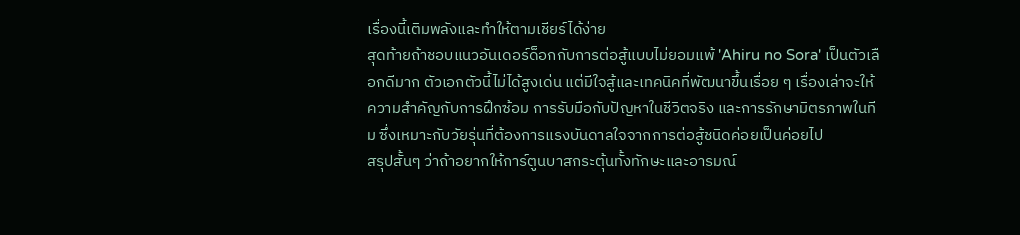เรื่องนี้เติมพลังและทำให้ตามเชียร์ได้ง่าย
สุดท้ายถ้าชอบแนวอันเดอร์ด็อกกับการต่อสู้แบบไม่ยอมแพ้ 'Ahiru no Sora' เป็นตัวเลือกดีมาก ตัวเอกตัวนี้ไม่ได้สูงเด่น แต่มีใจสู้และเทคนิคที่พัฒนาขึ้นเรื่อย ๆ เรื่องเล่าจะให้ความสำคัญกับการฝึกซ้อม การรับมือกับปัญหาในชีวิตจริง และการรักษามิตรภาพในทีม ซึ่งเหมาะกับวัยรุ่นที่ต้องการแรงบันดาลใจจากการต่อสู้ชนิดค่อยเป็นค่อยไป
สรุปสั้นๆ ว่าถ้าอยากให้การ์ตูนบาสกระตุ้นทั้งทักษะและอารมณ์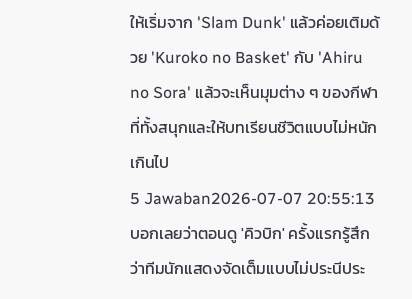ให้เริ่มจาก 'Slam Dunk' แล้วค่อยเติมด้วย 'Kuroko no Basket' กับ 'Ahiru no Sora' แล้วจะเห็นมุมต่าง ๆ ของกีฬาที่ทั้งสนุกและให้บทเรียนชีวิตแบบไม่หนักเกินไป
5 Jawaban2026-07-07 20:55:13
บอกเลยว่าตอนดู 'คิวบิก' ครั้งแรกรู้สึกว่าทีมนักแสดงจัดเต็มแบบไม่ประนีประ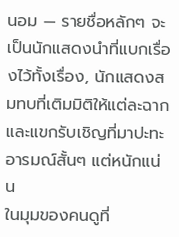นอม — รายชื่อหลักๆ จะเป็นนักแสดงนำที่แบกเรื่องไว้ทั้งเรื่อง, นักแสดงสมทบที่เติมมิติให้แต่ละฉาก และแขกรับเชิญที่มาปะทะอารมณ์สั้นๆ แต่หนักแน่น
ในมุมของคนดูที่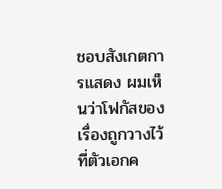ชอบสังเกตการแสดง ผมเห็นว่าโฟกัสของเรื่องถูกวางไว้ที่ตัวเอกค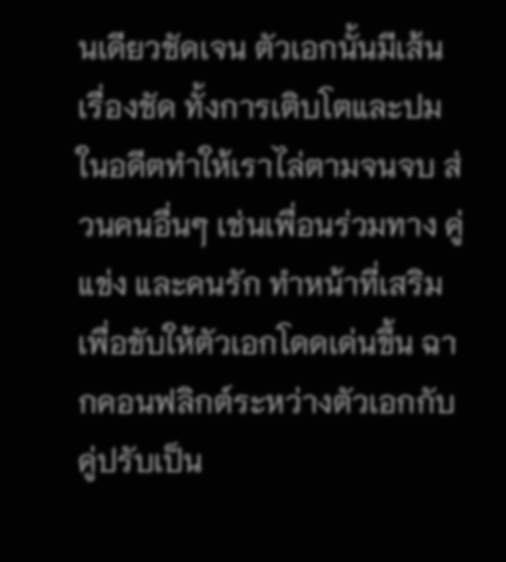นเดียวชัดเจน ตัวเอกนั้นมีเส้นเรื่องชัด ทั้งการเติบโตและปมในอดีตทำให้เราไล่ตามจนจบ ส่วนคนอื่นๆ เช่นเพื่อนร่วมทาง คู่แข่ง และคนรัก ทำหน้าที่เสริมเพื่อขับให้ตัวเอกโดดเด่นขึ้น ฉากคอนฟลิกต์ระหว่างตัวเอกกับคู่ปรับเป็น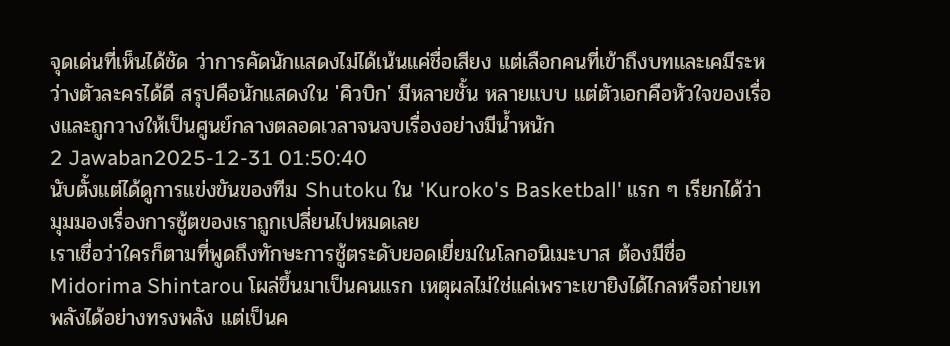จุดเด่นที่เห็นได้ชัด ว่าการคัดนักแสดงไม่ได้เน้นแค่ชื่อเสียง แต่เลือกคนที่เข้าถึงบทและเคมีระหว่างตัวละครได้ดี สรุปคือนักแสดงใน 'คิวบิก' มีหลายชั้น หลายแบบ แต่ตัวเอกคือหัวใจของเรื่องและถูกวางให้เป็นศูนย์กลางตลอดเวลาจนจบเรื่องอย่างมีน้ำหนัก
2 Jawaban2025-12-31 01:50:40
นับตั้งแต่ได้ดูการแข่งขันของทีม Shutoku ใน 'Kuroko's Basketball' แรก ๆ เรียกได้ว่ามุมมองเรื่องการชู้ตของเราถูกเปลี่ยนไปหมดเลย
เราเชื่อว่าใครก็ตามที่พูดถึงทักษะการชู้ตระดับยอดเยี่ยมในโลกอนิเมะบาส ต้องมีชื่อ Midorima Shintarou โผล่ขึ้นมาเป็นคนแรก เหตุผลไม่ใช่แค่เพราะเขายิงได้ไกลหรือถ่ายเทพลังได้อย่างทรงพลัง แต่เป็นค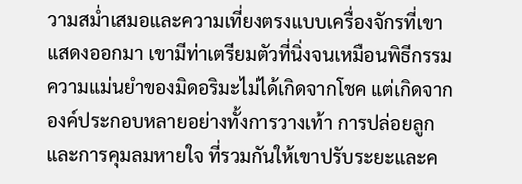วามสม่ำเสมอและความเที่ยงตรงแบบเครื่องจักรที่เขาแสดงออกมา เขามีท่าเตรียมตัวที่นิ่งจนเหมือนพิธีกรรม ความแม่นยำของมิดอริมะไม่ได้เกิดจากโชค แต่เกิดจากองค์ประกอบหลายอย่างทั้งการวางเท้า การปล่อยลูก และการคุมลมหายใจ ที่รวมกันให้เขาปรับระยะและค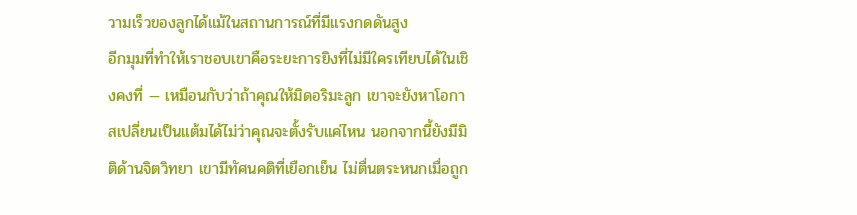วามเร็วของลูกได้แม้ในสถานการณ์ที่มีแรงกดดันสูง
อีกมุมที่ทำให้เราชอบเขาคือระยะการยิงที่ไม่มีใครเทียบได้ในเชิงคงที่ — เหมือนกับว่าถ้าคุณให้มิดอริมะลูก เขาจะยังหาโอกาสเปลี่ยนเป็นแต้มได้ไม่ว่าคุณจะตั้งรับแค่ไหน นอกจากนี้ยังมีมิติด้านจิตวิทยา เขามีทัศนคติที่เยือกเย็น ไม่ตื่นตระหนกเมื่อถูก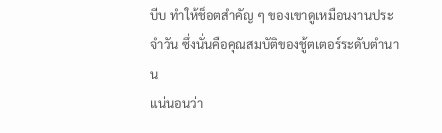บีบ ทำให้ช็อตสำคัญ ๆ ของเขาดูเหมือนงานประจำวัน ซึ่งนั่นคือคุณสมบัติของชู้ตเตอร์ระดับตำนาน
แน่นอนว่า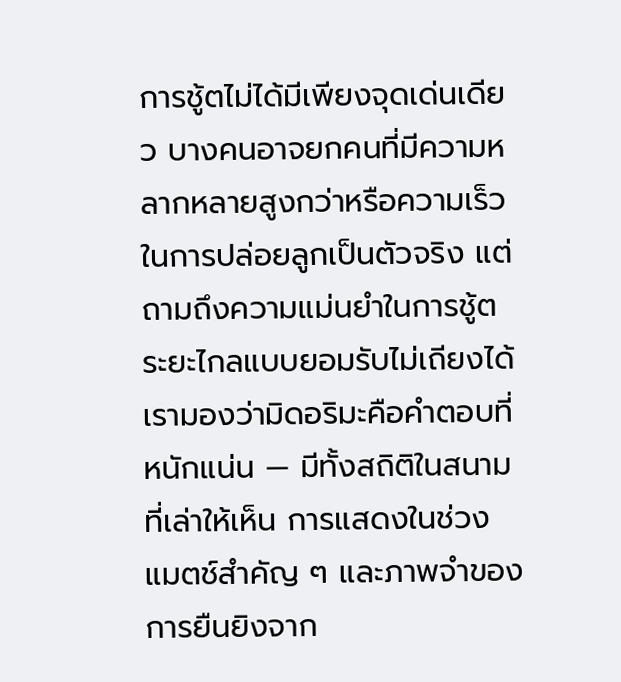การชู้ตไม่ได้มีเพียงจุดเด่นเดียว บางคนอาจยกคนที่มีความหลากหลายสูงกว่าหรือความเร็วในการปล่อยลูกเป็นตัวจริง แต่ถามถึงความแม่นยำในการชู้ตระยะไกลแบบยอมรับไม่เถียงได้ เรามองว่ามิดอริมะคือคำตอบที่หนักแน่น — มีทั้งสถิติในสนามที่เล่าให้เห็น การแสดงในช่วงแมตช์สำคัญ ๆ และภาพจำของการยืนยิงจาก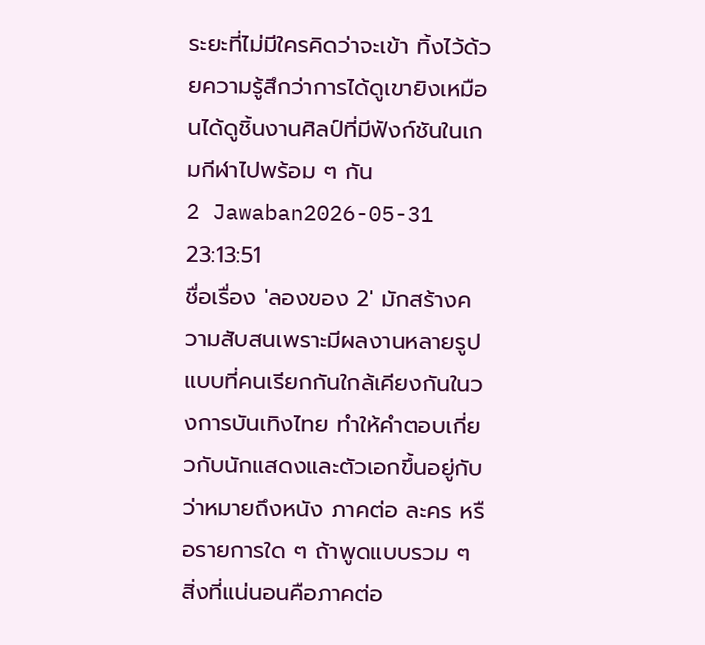ระยะที่ไม่มีใครคิดว่าจะเข้า ทิ้งไว้ด้วยความรู้สึกว่าการได้ดูเขายิงเหมือนได้ดูชิ้นงานศิลป์ที่มีฟังก์ชันในเกมกีฬาไปพร้อม ๆ กัน
2 Jawaban2026-05-31 23:13:51
ชื่อเรื่อง 'ลองของ 2' มักสร้างความสับสนเพราะมีผลงานหลายรูปแบบที่คนเรียกกันใกล้เคียงกันในวงการบันเทิงไทย ทำให้คำตอบเกี่ยวกับนักแสดงและตัวเอกขึ้นอยู่กับว่าหมายถึงหนัง ภาคต่อ ละคร หรือรายการใด ๆ ถ้าพูดแบบรวม ๆ สิ่งที่แน่นอนคือภาคต่อ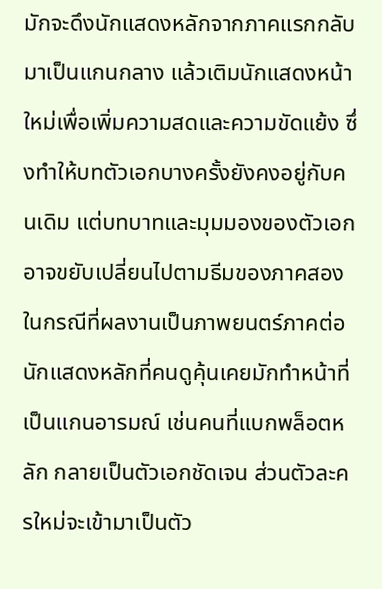มักจะดึงนักแสดงหลักจากภาคแรกกลับมาเป็นแกนกลาง แล้วเติมนักแสดงหน้าใหม่เพื่อเพิ่มความสดและความขัดแย้ง ซึ่งทำให้บทตัวเอกบางครั้งยังคงอยู่กับคนเดิม แต่บทบาทและมุมมองของตัวเอกอาจขยับเปลี่ยนไปตามธีมของภาคสอง
ในกรณีที่ผลงานเป็นภาพยนตร์ภาคต่อ นักแสดงหลักที่คนดูคุ้นเคยมักทำหน้าที่เป็นแกนอารมณ์ เช่นคนที่แบกพล็อตหลัก กลายเป็นตัวเอกชัดเจน ส่วนตัวละครใหม่จะเข้ามาเป็นตัว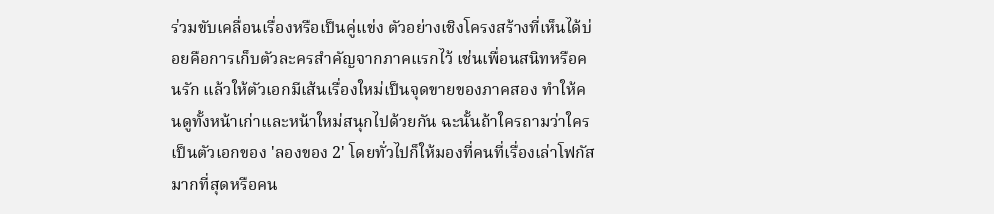ร่วมขับเคลื่อนเรื่องหรือเป็นคู่แข่ง ตัวอย่างเชิงโครงสร้างที่เห็นได้บ่อยคือการเก็บตัวละครสำคัญจากภาคแรกไว้ เช่นเพื่อนสนิทหรือคนรัก แล้วให้ตัวเอกมีเส้นเรื่องใหม่เป็นจุดขายของภาคสอง ทำให้คนดูทั้งหน้าเก่าและหน้าใหม่สนุกไปด้วยกัน ฉะนั้นถ้าใครถามว่าใครเป็นตัวเอกของ 'ลองของ 2' โดยทั่วไปก็ให้มองที่คนที่เรื่องเล่าโฟกัสมากที่สุดหรือคน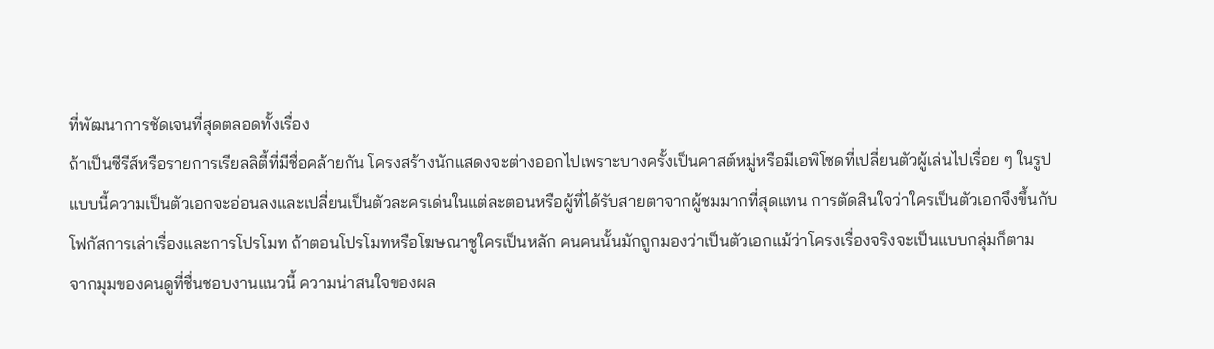ที่พัฒนาการชัดเจนที่สุดตลอดทั้งเรื่อง
ถ้าเป็นซีรีส์หรือรายการเรียลลิตี้ที่มีชื่อคล้ายกัน โครงสร้างนักแสดงจะต่างออกไปเพราะบางครั้งเป็นคาสต์หมู่หรือมีเอพิโซดที่เปลี่ยนตัวผู้เล่นไปเรื่อย ๆ ในรูปแบบนี้ความเป็นตัวเอกจะอ่อนลงและเปลี่ยนเป็นตัวละครเด่นในแต่ละตอนหรือผู้ที่ได้รับสายตาจากผู้ชมมากที่สุดแทน การตัดสินใจว่าใครเป็นตัวเอกจึงขึ้นกับโฟกัสการเล่าเรื่องและการโปรโมท ถ้าตอนโปรโมทหรือโฆษณาชูใครเป็นหลัก คนคนนั้นมักถูกมองว่าเป็นตัวเอกแม้ว่าโครงเรื่องจริงจะเป็นแบบกลุ่มก็ตาม
จากมุมของคนดูที่ชื่นชอบงานแนวนี้ ความน่าสนใจของผล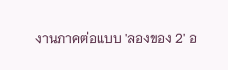งานภาคต่อแบบ 'ลองของ 2' อ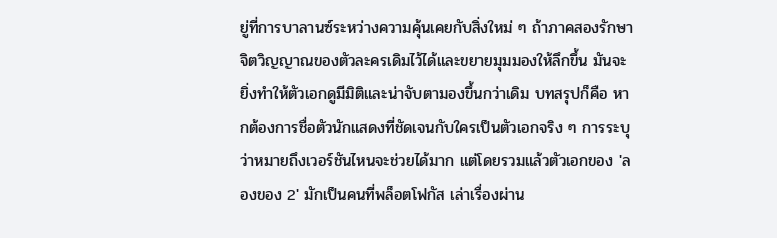ยู่ที่การบาลานซ์ระหว่างความคุ้นเคยกับสิ่งใหม่ ๆ ถ้าภาคสองรักษาจิตวิญญาณของตัวละครเดิมไว้ได้และขยายมุมมองให้ลึกขึ้น มันจะยิ่งทำให้ตัวเอกดูมีมิติและน่าจับตามองขึ้นกว่าเดิม บทสรุปก็คือ หากต้องการชื่อตัวนักแสดงที่ชัดเจนกับใครเป็นตัวเอกจริง ๆ การระบุว่าหมายถึงเวอร์ชันไหนจะช่วยได้มาก แต่โดยรวมแล้วตัวเอกของ 'ลองของ 2' มักเป็นคนที่พล็อตโฟกัส เล่าเรื่องผ่าน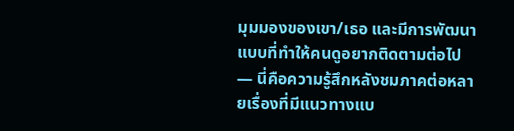มุมมองของเขา/เธอ และมีการพัฒนาแบบที่ทำให้คนดูอยากติดตามต่อไป — นี่คือความรู้สึกหลังชมภาคต่อหลายเรื่องที่มีแนวทางแบ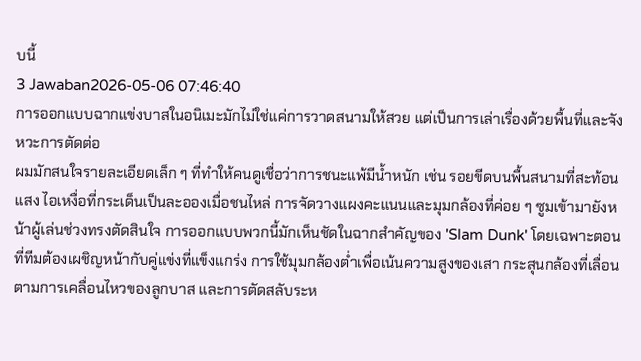บนี้
3 Jawaban2026-05-06 07:46:40
การออกแบบฉากแข่งบาสในอนิเมะมักไม่ใช่แค่การวาดสนามให้สวย แต่เป็นการเล่าเรื่องด้วยพื้นที่และจังหวะการตัดต่อ
ผมมักสนใจรายละเอียดเล็ก ๆ ที่ทำให้คนดูเชื่อว่าการชนะแพ้มีน้ำหนัก เช่น รอยขีดบนพื้นสนามที่สะท้อนแสง ไอเหงื่อที่กระเด็นเป็นละอองเมื่อชนไหล่ การจัดวางแผงคะแนนและมุมกล้องที่ค่อย ๆ ซูมเข้ามายังหน้าผู้เล่นช่วงทรงตัดสินใจ การออกแบบพวกนี้มักเห็นชัดในฉากสำคัญของ 'Slam Dunk' โดยเฉพาะตอนที่ทีมต้องเผชิญหน้ากับคู่แข่งที่แข็งแกร่ง การใช้มุมกล้องต่ำเพื่อเน้นความสูงของเสา กระสุนกล้องที่เลื่อนตามการเคลื่อนไหวของลูกบาส และการตัดสลับระห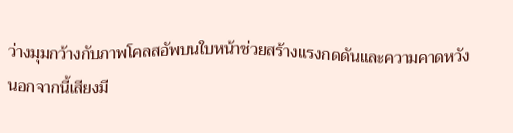ว่างมุมกว้างกับภาพโคลสอัพบนใบหน้าช่วยสร้างแรงกดดันและความคาดหวัง
นอกจากนี้เสียงมี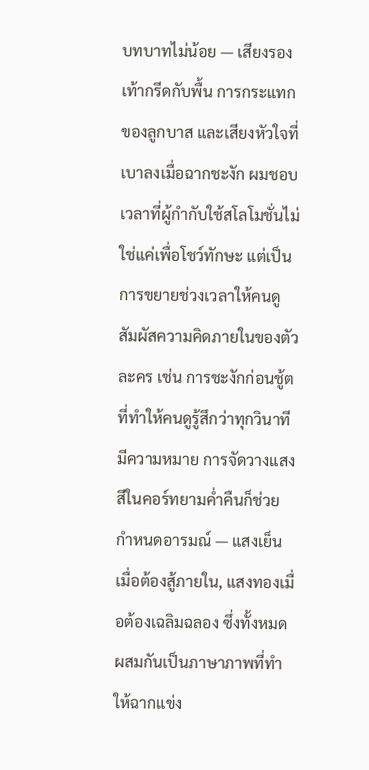บทบาทไม่น้อย — เสียงรองเท้ากรีดกับพื้น การกระแทกของลูกบาส และเสียงหัวใจที่เบาลงเมื่อฉากชะงัก ผมชอบเวลาที่ผู้กำกับใช้สโลโมชั่นไม่ใช่แค่เพื่อโชว์ทักษะ แต่เป็นการขยายช่วงเวลาให้คนดูสัมผัสความคิดภายในของตัวละคร เช่น การชะงักก่อนชู้ตที่ทำให้คนดูรู้สึกว่าทุกวินาทีมีความหมาย การจัดวางแสงสีในคอร์ทยามค่ำคืนก็ช่วยกำหนดอารมณ์ — แสงเย็นเมื่อต้องสู้ภายใน, แสงทองเมื่อต้องเฉลิมฉลอง ซึ่งทั้งหมดผสมกันเป็นภาษาภาพที่ทำให้ฉากแข่ง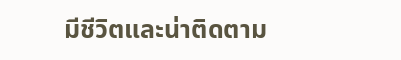มีชีวิตและน่าติดตาม